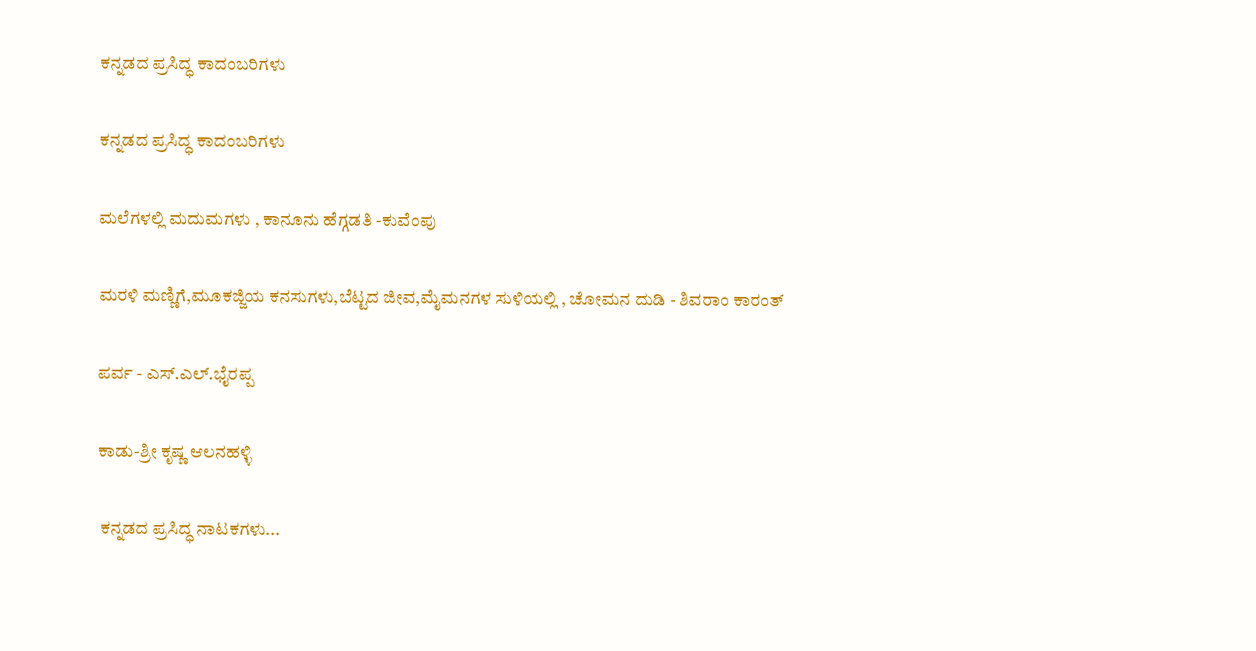ಕನ್ನಡದ ಪ್ರಸಿದ್ಧ ಕಾದಂಬರಿಗಳು

ಕನ್ನಡದ ಪ್ರಸಿದ್ಧ ಕಾದಂಬರಿಗಳು

ಮಲೆಗಳಲ್ಲಿ ಮದುಮಗಳು , ಕಾನೂನು ಹೆಗ್ಗಡತಿ -ಕುವೆಂಪು

ಮರಳಿ ಮಣ್ಣಿಗೆ,ಮೂಕಜ್ಜಿಯ ಕನಸುಗಳು,ಬೆಟ್ಟದ ಜೀವ,ಮೈಮನಗಳ ಸುಳಿಯಲ್ಲಿ , ಚೋಮನ ದುಡಿ - ಶಿವರಾಂ ಕಾರಂತ್

ಪರ್ವ - ಎಸ್.ಎಲ್.ಭೈರಪ್ಪ

ಕಾಡು-ಶ್ರೀ ಕೃಷ್ಣ ಆಲನಹಳ್ಳಿ

 ಕನ್ನಡದ ಪ್ರಸಿದ್ಧ ನಾಟಕಗಳು...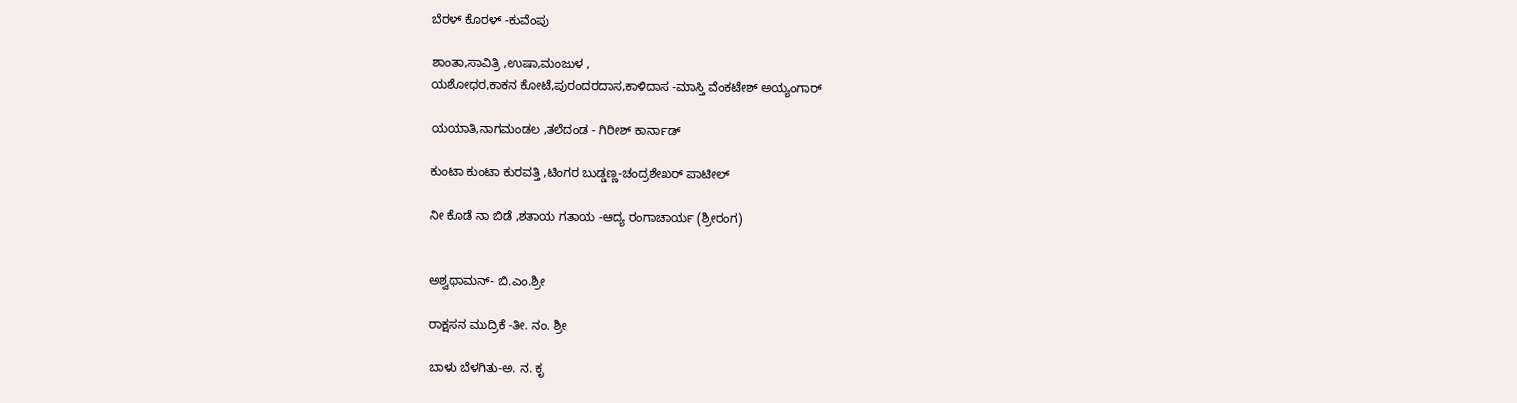ಬೆರಳ್ ಕೊರಳ್ -ಕುವೆಂಪು

ಶಾಂತಾ,ಸಾವಿತ್ರಿ ,ಉಷಾ,ಮಂಜುಳ ,
ಯಶೋಧರ,ಕಾಕನ ಕೋಟೆ,ಪುರಂದರದಾಸ,ಕಾಳಿದಾಸ -ಮಾಸ್ತಿ ವೆಂಕಟೇಶ್ ಅಯ್ಯಂಗಾರ್

ಯಯಾತಿ,ನಾಗಮಂಡಲ ,ತಲೆದಂಡ - ಗಿರೀಶ್ ಕಾರ್ನಾಡ್

ಕುಂಟಾ ಕುಂಟಾ ಕುರವತ್ತಿ ,ಟಿಂಗರ ಬುಡ್ಡಣ್ಣ-ಚಂದ್ರಶೇಖರ್ ಪಾಟೀಲ್

ನೀ ಕೊಡೆ ನಾ ಬಿಡೆ ,ಶತಾಯ ಗತಾಯ -ಆದ್ಯ ರಂಗಾಚಾರ್ಯ (ಶ್ರೀರಂಗ)


ಅಶ್ವಥಾಮನ್- ಬಿ.ಎಂ.ಶ್ರೀ

ರಾಕ್ಷಸನ ಮುದ್ರಿಕೆ -ತೀ. ನಂ. ಶ್ರೀ

ಬಾಳು ಬೆಳಗಿತು-ಅ. ನ. ಕೃ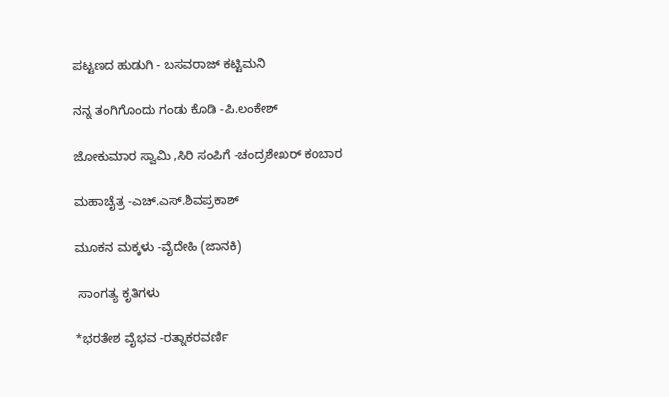ಪಟ್ಟಣದ ಹುಡುಗಿ - ಬಸವರಾಜ್ ಕಟ್ಟಿಮನಿ

ನನ್ನ ತಂಗಿಗೊಂದು ಗಂಡು ಕೊಡಿ -ಪಿ.ಲಂಕೇಶ್

ಜೋಕುಮಾರ ಸ್ವಾಮಿ ,ಸಿರಿ ಸಂಪಿಗೆ -ಚಂದ್ರಶೇಖರ್ ಕoಬಾರ

ಮಹಾಚೈತ್ರ -ಎಚ್.ಎಸ್.ಶಿವಪ್ರಕಾಶ್

ಮೂಕನ ಮಕ್ಕಳು -ವೈದೇಹಿ (ಜಾನಕಿ)

 ಸಾಂಗತ್ಯ ಕೃತಿಗಳು

*ಭರತೇಶ ವೈಭವ -ರತ್ನಾಕರವರ್ಣಿ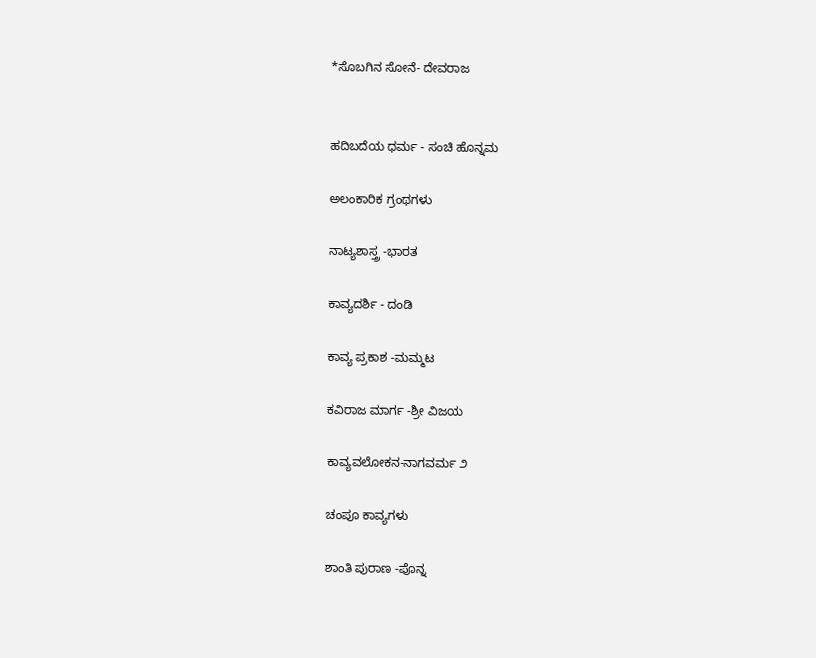*ಸೊಬಗಿನ ಸೋನೆ- ದೇವರಾಜ


ಹದಿಬದೆಯ ಧರ್ಮ - ಸಂಚಿ ಹೊನ್ನಮ

ಅಲಂಕಾರಿಕ ಗ್ರಂಥಗಳು

ನಾಟ್ಯಶಾಸ್ತ್ರ -ಭಾರತ

ಕಾವ್ಯದರ್ಶಿ - ದಂಡಿ

ಕಾವ್ಯ ಪ್ರಕಾಶ -ಮಮ್ಮಟ

ಕವಿರಾಜ ಮಾರ್ಗ -ಶ್ರೀ ವಿಜಯ

ಕಾವ್ಯವಲೋಕನ-ನಾಗವರ್ಮ ೨

ಚಂಪೂ ಕಾವ್ಯಗಳು

ಶಾಂತಿ ಪುರಾಣ -ಪೊನ್ನ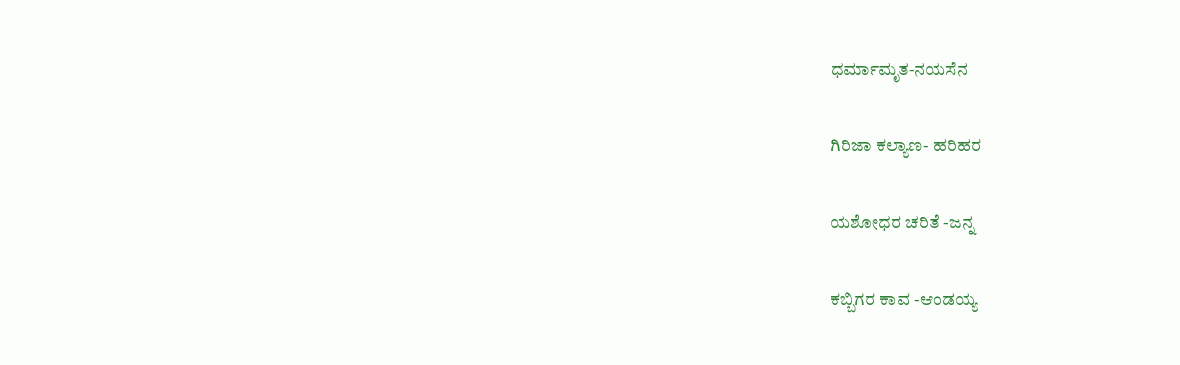ಧರ್ಮಾಮೃತ-ನಯಸೆನ

ಗಿರಿಜಾ ಕಲ್ಯಾಣ- ಹರಿಹರ

ಯಶೋಧರ ಚರಿತೆ -ಜನ್ನ

ಕಬ್ಬಿಗರ ಕಾವ -ಆಂಡಯ್ಯ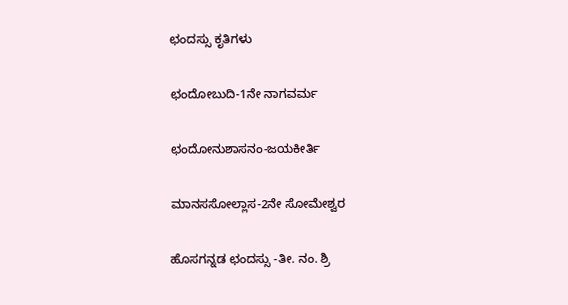ಛಂದಸ್ಸು ಕೃತಿಗಳು

ಛಂದೋಬುದಿ-1ನೇ ನಾಗವರ್ಮ

ಛಂದೋನುಶಾಸನಂ-ಜಯಕೀರ್ತಿ

ಮಾನಸಸೋಲ್ಲಾಸ-2ನೇ ಸೋಮೇಶ್ವರ

ಹೊಸಗನ್ನಡ ಛಂದಸ್ಸು -ತೀ. ನಂ. ಶ್ರಿ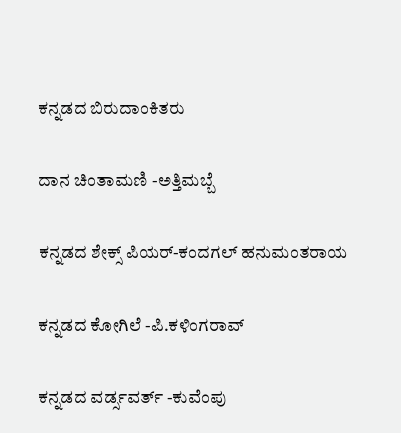ಕನ್ನಡದ ಬಿರುದಾಂಕಿತರು

ದಾನ ಚಿಂತಾಮಣಿ -ಅತ್ತಿಮಬ್ಬೆ

ಕನ್ನಡದ ಶೇಕ್ಸ್ ಪಿಯರ್-ಕಂದಗಲ್ ಹನುಮಂತರಾಯ

ಕನ್ನಡದ ಕೋಗಿಲೆ -ಪಿ.ಕಳಿಂಗರಾವ್

ಕನ್ನಡದ ವರ್ಡ್ಸವರ್ತ್ -ಕುವೆಂಪು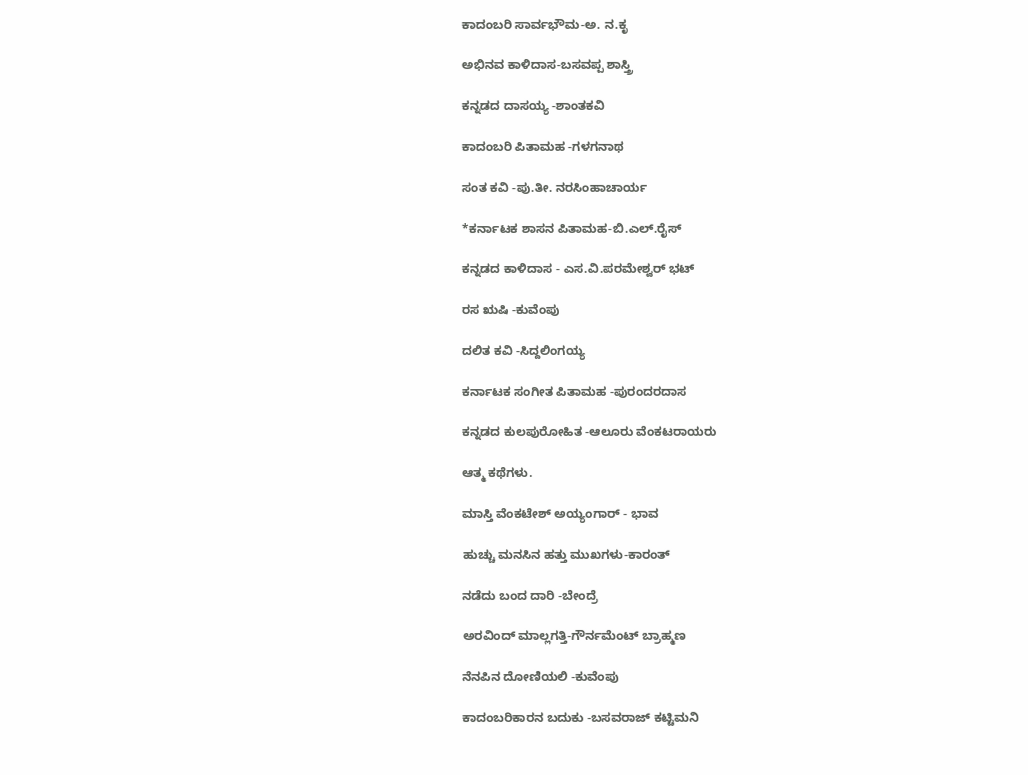ಕಾದಂಬರಿ ಸಾರ್ವಭೌಮ-ಅ. ನ.ಕೃ

ಅಭಿನವ ಕಾಳಿದಾಸ-ಬಸವಪ್ಪ ಶಾಸ್ತ್ರಿ

ಕನ್ನಡದ ದಾಸಯ್ಯ -ಶಾಂತಕವಿ

ಕಾದಂಬರಿ ಪಿತಾಮಹ -ಗಳಗನಾಥ

ಸಂತ ಕವಿ -ಪು.ತೀ. ನರಸಿಂಹಾಚಾರ್ಯ

*ಕರ್ನಾಟಕ ಶಾಸನ ಪಿತಾಮಹ-ಬಿ.ಎಲ್.ರೈಸ್

ಕನ್ನಡದ ಕಾಳಿದಾಸ - ಎಸ.ವಿ.ಪರಮೇಶ್ವರ್ ಭಟ್

ರಸ ಋಷಿ -ಕುವೆಂಪು

ದಲಿತ ಕವಿ -ಸಿದ್ದಲಿಂಗಯ್ಯ

ಕರ್ನಾಟಕ ಸಂಗೀತ ಪಿತಾಮಹ -ಪುರಂದರದಾಸ

ಕನ್ನಡದ ಕುಲಪುರೋಹಿತ -ಆಲೂರು ವೆಂಕಟರಾಯರು

ಆತ್ಮ ಕಥೆಗಳು.

ಮಾಸ್ತಿ ವೆಂಕಟೇಶ್ ಅಯ್ಯಂಗಾರ್ - ಭಾವ

ಹುಚ್ಚು ಮನಸಿನ ಹತ್ತು ಮುಖಗಳು-ಕಾರಂತ್

ನಡೆದು ಬಂದ ದಾರಿ -ಬೇಂದ್ರೆ

ಅರವಿಂದ್ ಮಾಲ್ಲಗತ್ತಿ-ಗೌರ್ನಮೆಂಟ್ ಬ್ರಾಹ್ಮಣ

ನೆನಪಿನ ದೋಣಿಯಲಿ -ಕುವೆಂಪು

ಕಾದಂಬರಿಕಾರನ ಬದುಕು -ಬಸವರಾಜ್ ಕಟ್ಟಿಮನಿ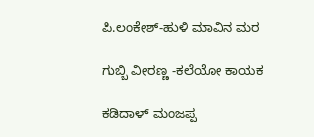ಪಿ.ಲಂಕೇಶ್-ಹುಳಿ ಮಾವಿನ ಮರ

ಗುಬ್ಬಿ ವೀರಣ್ಣ -ಕಲೆಯೋ ಕಾಯಕ

ಕಡಿದಾಳ್ ಮಂಜಪ್ಪ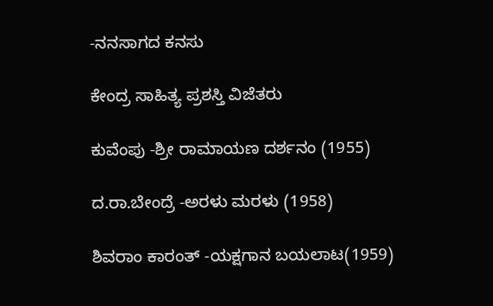-ನನಸಾಗದ ಕನಸು

ಕೇಂದ್ರ ಸಾಹಿತ್ಯ ಪ್ರಶಸ್ತಿ ವಿಜೆತರು

ಕುವೆಂಪು -ಶ್ರೀ ರಾಮಾಯಣ ದರ್ಶನಂ (1955)

ದ.ರಾ.ಬೇಂದ್ರೆ -ಅರಳು ಮರಳು (1958)

ಶಿವರಾಂ ಕಾರಂತ್ -ಯಕ್ಷಗಾನ ಬಯಲಾಟ(1959)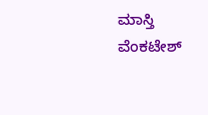ಮಾಸ್ತಿ ವೆಂಕಟೇಶ್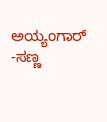ಅಯ್ಯಂಗಾರ್ -ಸಣ್ಣ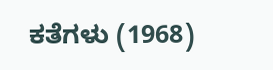ಕತೆಗಳು (1968)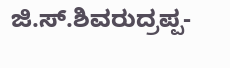ಜಿ.ಸ್.ಶಿವರುದ್ರಪ್ಪ-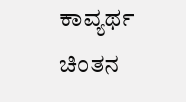ಕಾವ್ಯರ್ಥ ಚಿಂತನ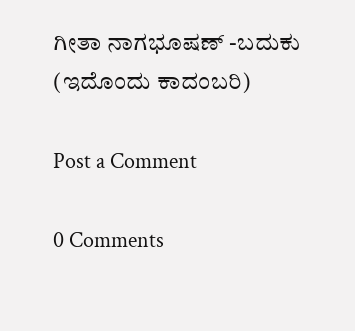ಗೀತಾ ನಾಗಭೂಷಣ್ -ಬದುಕು (ಇದೊಂದು ಕಾದಂಬರಿ)

Post a Comment

0 Comments